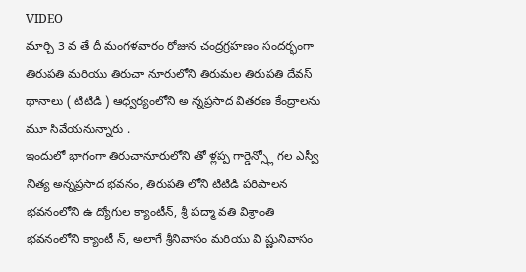VIDEO
మార్చి 3 వ తే దీ మంగళవారం రోజున చంద్రగ్రహణం సందర్భంగా తిరుపతి మరియు తిరుచా నూరులోని తిరుమల తిరుపతి దేవస్ థానాలు ( టిటిడి ) ఆధ్వర్యంలోని అ న్నప్రసాద వితరణ కేంద్రాలను మూ సివేయనున్నారు .
ఇందులో భాగంగా తిరుచానూరులోని తో ళ్లప్ప గార్డెన్స్లో గల ఎస్వీ నిత్య అన్నప్రసాద భవనం, తిరుపతి లోని టిటిడి పరిపాలన భవనంలోని ఉ ద్యోగుల క్యాంటీన్, శ్రీ పద్మా వతి విశ్రాంతి భవనంలోని క్యాంటీ న్, అలాగే శ్రీనివాసం మరియు వి ష్ణునివాసం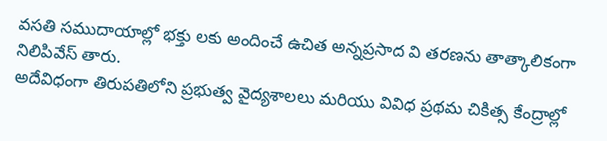వసతి సముదాయాల్లో భక్తు లకు అందించే ఉచిత అన్నప్రసాద వి తరణను తాత్కాలికంగా నిలిపివేస్ తారు.
అదేవిధంగా తిరుపతిలోని ప్రభుత్వ వైద్యశాలలు మరియు వివిధ ప్రథమ చికిత్స కేంద్రాల్లో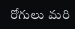రోగులు మరి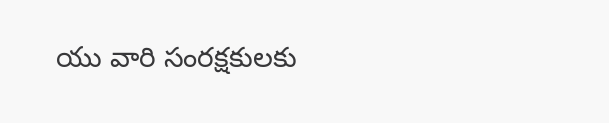యు వారి సంరక్షకులకు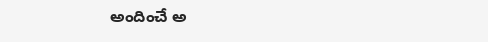అందించే అ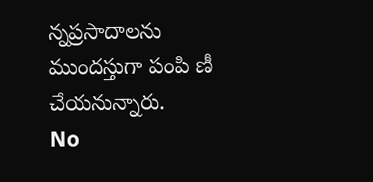న్నప్రసాదాలను ముందస్తుగా పంపి ణీ చేయనున్నారు.
No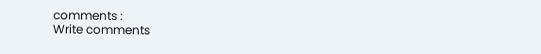comments :
Write comments